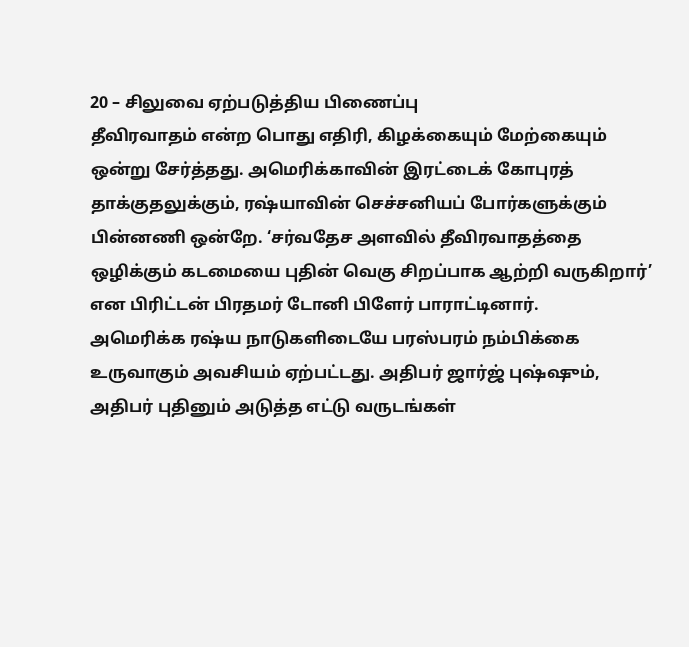20 – சிலுவை ஏற்படுத்திய பிணைப்பு
தீவிரவாதம் என்ற பொது எதிரி, கிழக்கையும் மேற்கையும் ஒன்று சேர்த்தது. அமெரிக்காவின் இரட்டைக் கோபுரத் தாக்குதலுக்கும், ரஷ்யாவின் செச்சனியப் போர்களுக்கும் பின்னணி ஒன்றே. ‘சர்வதேச அளவில் தீவிரவாதத்தை ஒழிக்கும் கடமையை புதின் வெகு சிறப்பாக ஆற்றி வருகிறார்’ என பிரிட்டன் பிரதமர் டோனி பிளேர் பாராட்டினார்.
அமெரிக்க ரஷ்ய நாடுகளிடையே பரஸ்பரம் நம்பிக்கை உருவாகும் அவசியம் ஏற்பட்டது. அதிபர் ஜார்ஜ் புஷ்ஷும், அதிபர் புதினும் அடுத்த எட்டு வருடங்கள்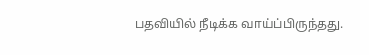பதவியில் நீடிக்க வாய்ப்பிருந்தது.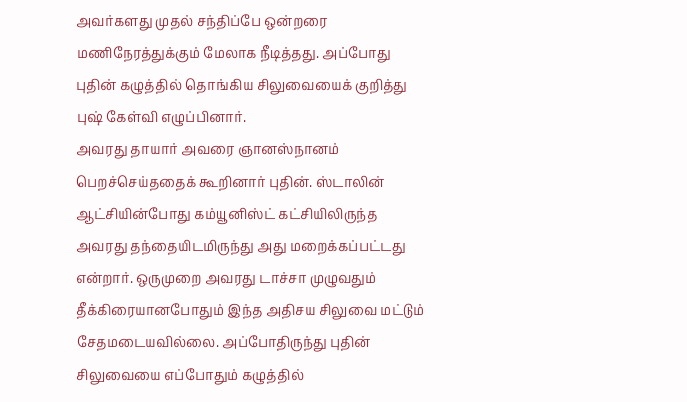அவர்களது முதல் சந்திப்பே ஒன்றரை மணிநேரத்துக்கும் மேலாக நீடித்தது. அப்போது புதின் கழுத்தில் தொங்கிய சிலுவையைக் குறித்து புஷ் கேள்வி எழுப்பினார்.
அவரது தாயார் அவரை ஞானஸ்நானம் பெறச்செய்ததைக் கூறினார் புதின். ஸ்டாலின் ஆட்சியின்போது கம்யூனிஸ்ட் கட்சியிலிருந்த அவரது தந்தையிடமிருந்து அது மறைக்கப்பட்டது என்றார். ஒருமுறை அவரது டாச்சா முழுவதும் தீக்கிரையானபோதும் இந்த அதிசய சிலுவை மட்டும் சேதமடையவில்லை. அப்போதிருந்து புதின் சிலுவையை எப்போதும் கழுத்தில்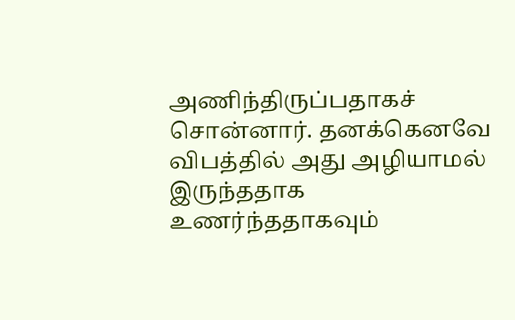அணிந்திருப்பதாகச் சொன்னார். தனக்கெனவே விபத்தில் அது அழியாமல் இருந்ததாக உணர்ந்ததாகவும்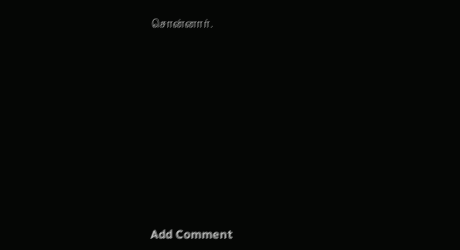சொன்னார்.















Add Comment